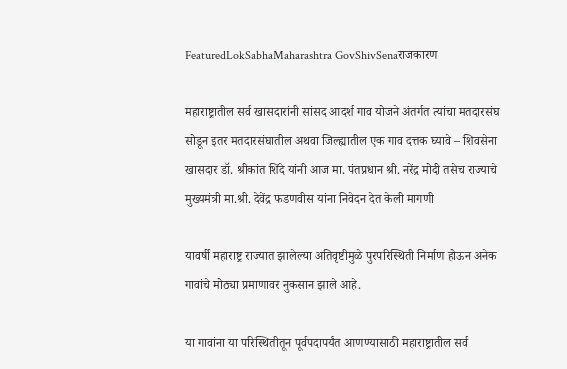FeaturedLokSabhaMaharashtra GovShivSenaराजकारण

महाराष्ट्रातील सर्व खासदारांनी सांसद आदर्श गाव योजने अंतर्गत त्यांचा मतदारसंघ सोडून इतर मतदारसंघातील अथवा जिल्ह्यातील एक गाव दत्तक घ्यावे – शिवसेना खासदार डॉ. श्रीकांत शिंदे यांनी आज मा. पंतप्रधान श्री. नरेंद्र मोदी तसेच राज्याचे मुख्यमंत्री मा.श्री. देवेंद्र फडणवीस यांना निवेदन देत केली मागणी

यावर्षी महाराष्ट्र राज्यात झालेल्या अतिवृष्टीमुळे पुरपरिस्थिती निर्माण होऊन अनेक गावांचे मोठ्या प्रमाणावर नुकसान झाले आहे.

या गावांना या परिस्थितीतून पूर्वपदापर्यंत आणण्यासाठी महाराष्ट्रातील सर्व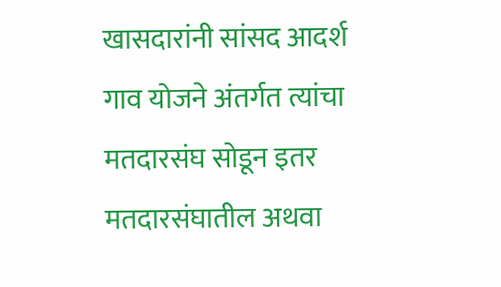खासदारांनी सांसद आदर्श गाव योजने अंतर्गत त्यांचा मतदारसंघ सोडून इतर मतदारसंघातील अथवा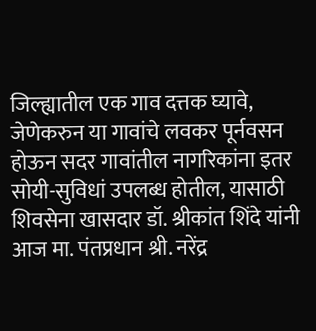जिल्ह्यातील एक गाव दत्तक घ्यावे, जेणेकरुन या गावांचे लवकर पूर्नवसन होऊन सदर गावांतील नागरिकांना इतर सोयी-सुविधां उपलब्ध होतील, यासाठी शिवसेना खासदार डॉ. श्रीकांत शिंदे यांनी आज मा. पंतप्रधान श्री. नरेंद्र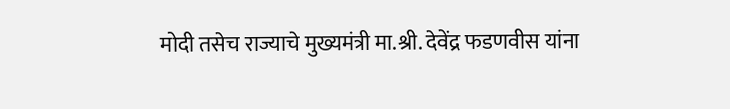मोदी तसेच राज्याचे मुख्यमंत्री मा.श्री. देवेंद्र फडणवीस यांना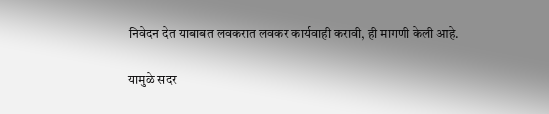निवेदन देत याबाबत लवकरात लवकर कार्यवाही करावी, ही मागणी केली आहे.

यामुळे सदर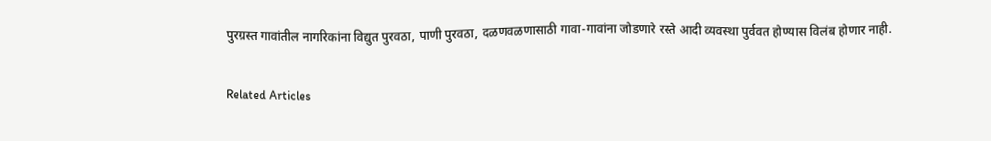पुरग्रस्त गावांतील नागरिकांना विद्युत पुरवठा, पाणी पुरवठा, दळणवळणासाठी गावा-गावांना जोडणारे रस्ते आदी व्यवस्था पुर्ववत होण्यास विलंब होणार नाही.

Related Articles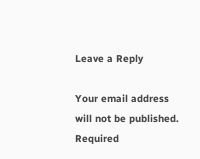Leave a Reply

Your email address will not be published. Required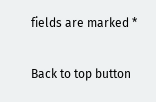fields are marked *

Back to top button